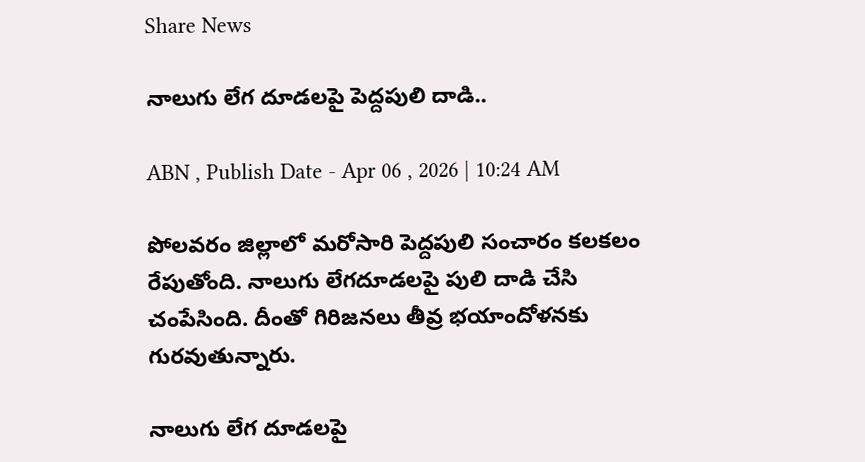Share News

నాలుగు లేగ దూడలపై పెద్దపులి దాడి..

ABN , Publish Date - Apr 06 , 2026 | 10:24 AM

పోలవరం జిల్లాలో మరోసారి పెద్దపులి సంచారం కలకలం రేపుతోంది. నాలుగు లేగదూడలపై పులి దాడి చేసి చంపేసింది. దీంతో గిరిజనలు తీవ్ర భయాందోళనకు గురవుతున్నారు.

నాలుగు లేగ దూడలపై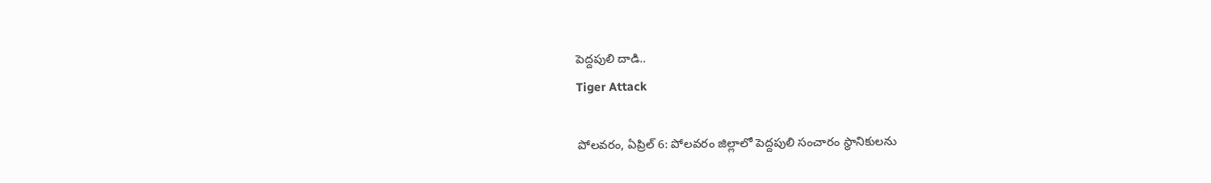పెద్దపులి దాడి..
Tiger Attack

పోలవరం, ఏప్రిల్ 6: పోలవరం జిల్లాలో పెద్దపులి సంచారం స్థానికులను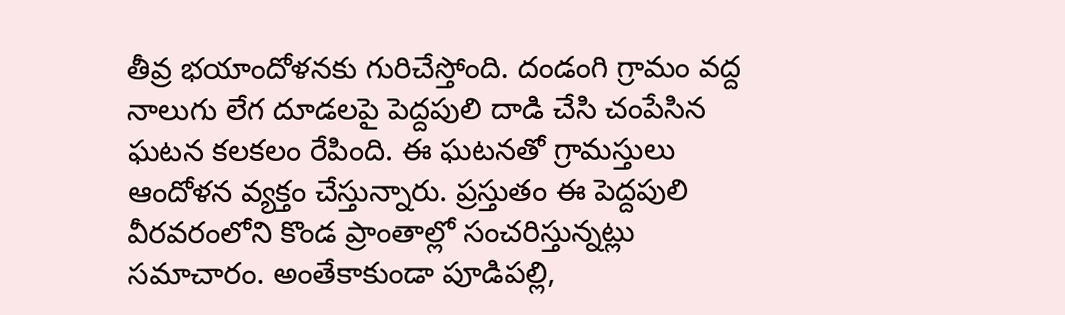తీవ్ర భయాందోళనకు గురిచేస్తోంది. దండంగి గ్రామం వద్ద నాలుగు లేగ దూడలపై పెద్దపులి దాడి చేసి చంపేసిన ఘటన కలకలం రేపింది. ఈ ఘటనతో గ్రామస్తులు ఆందోళన వ్యక్తం చేస్తున్నారు. ప్రస్తుతం ఈ పెద్దపులి వీరవరంలోని కొండ ప్రాంతాల్లో సంచరిస్తున్నట్లు సమాచారం. అంతేకాకుండా పూడిపల్లి,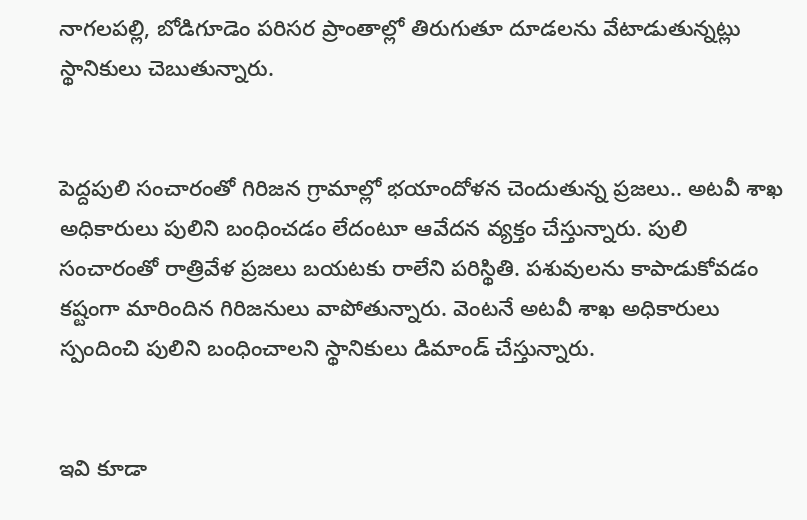నాగలపల్లి, బోడిగూడెం పరిసర ప్రాంతాల్లో తిరుగుతూ దూడలను వేటాడుతున్నట్లు స్థానికులు చెబుతున్నారు.


పెద్దపులి సంచారంతో గిరిజన గ్రామాల్లో భయాందోళన చెందుతున్న ప్రజలు.. అటవీ శాఖ అధికారులు పులిని బంధించడం లేదంటూ ఆవేదన వ్యక్తం చేస్తున్నారు. పులి సంచారంతో రాత్రివేళ ప్రజలు బయటకు రాలేని పరిస్థితి. పశువులను కాపాడుకోవడం కష్టంగా మారిందిన గిరిజనులు వాపోతున్నారు. వెంటనే అటవీ శాఖ అధికారులు స్పందించి పులిని బంధించాలని స్థానికులు డిమాండ్ చేస్తున్నారు.


ఇవి కూడా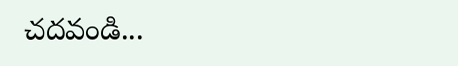చదవండి...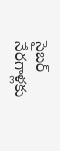సైబర్ నేరగాళ్లకు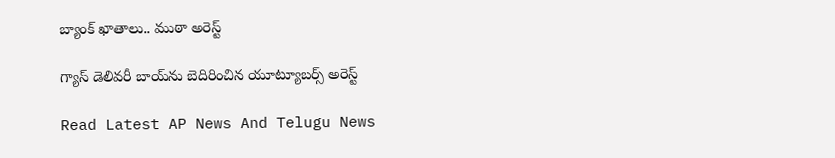బ్యాంక్ ఖాతాలు.. ముఠా అరెస్ట్

గ్యాస్ డెలివరీ బాయ్‌ను బెదిరించిన యూట్యూబర్స్ అరెస్ట్

Read Latest AP News And Telugu News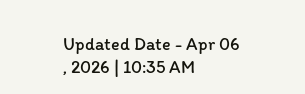Updated Date - Apr 06 , 2026 | 10:35 AM